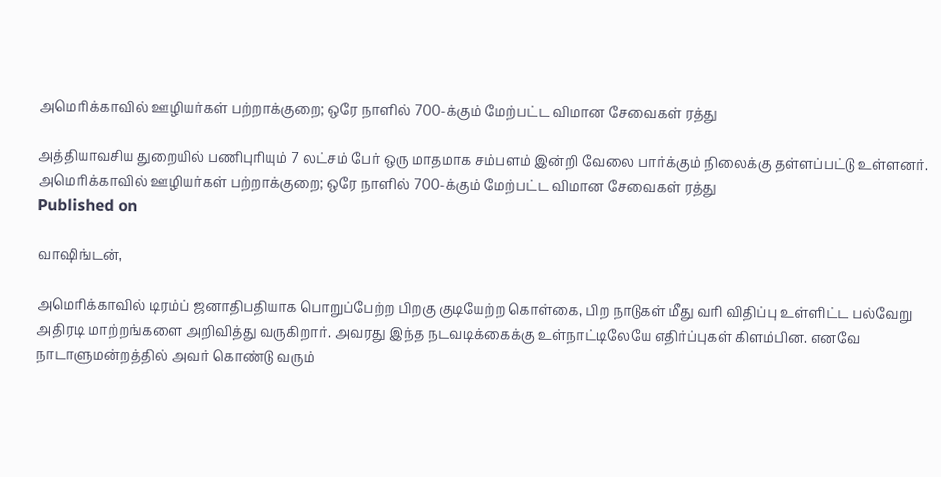அமெரிக்காவில் ஊழியர்கள் பற்றாக்குறை; ஒரே நாளில் 700-க்கும் மேற்பட்ட விமான சேவைகள் ரத்து

அத்தியாவசிய துறையில் பணிபுரியும் 7 லட்சம் பேர் ஒரு மாதமாக சம்பளம் இன்றி வேலை பார்க்கும் நிலைக்கு தள்ளப்பட்டு உள்ளனர்.
அமெரிக்காவில் ஊழியர்கள் பற்றாக்குறை; ஒரே நாளில் 700-க்கும் மேற்பட்ட விமான சேவைகள் ரத்து
Published on

வாஷிங்டன்,

அமெரிக்காவில் டிரம்ப் ஜனாதிபதியாக பொறுப்பேற்ற பிறகு குடியேற்ற கொள்கை, பிற நாடுகள் மீது வரி விதிப்பு உள்ளிட்ட பல்வேறு அதிரடி மாற்றங்களை அறிவித்து வருகிறார். அவரது இந்த நடவடிக்கைக்கு உள்நாட்டிலேயே எதிர்ப்புகள் கிளம்பின. எனவே நாடாளுமன்றத்தில் அவர் கொண்டு வரும்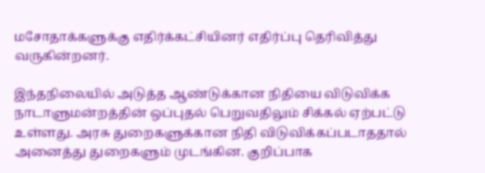மசோதாக்களுக்கு எதிர்க்கட்சியினர் எதிர்ப்பு தெரிவித்து வருகின்றனர்.

இந்தநிலையில் அடுத்த ஆண்டுக்கான நிதியை விடுவிக்க நாடாளுமன்றத்தின் ஒப்புதல் பெறுவதிலும் சிக்கல் ஏற்பட்டு உள்ளது. அரசு துறைகளுக்கான நிதி விடுவிக்கப்படாததால் அனைத்து துறைகளும் முடங்கின. குறிப்பாக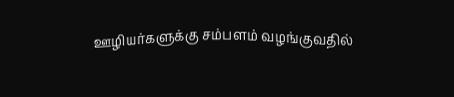ஊழியர்களுக்கு சம்பளம் வழங்குவதில்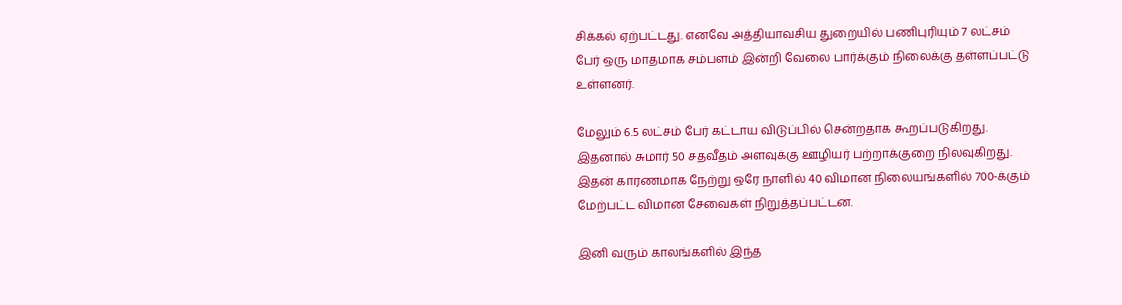சிக்கல் ஏற்பட்டது. எனவே அத்தியாவசிய துறையில் பணிபுரியும் 7 லட்சம் பேர் ஒரு மாதமாக சம்பளம் இன்றி வேலை பார்க்கும் நிலைக்கு தள்ளப்பட்டு உள்ளனர்.

மேலும் 6.5 லட்சம் பேர் கட்டாய விடுப்பில் சென்றதாக கூறப்படுகிறது. இதனால் சுமார் 50 சதவீதம் அளவுக்கு ஊழியர் பற்றாக்குறை நிலவுகிறது. இதன் காரணமாக நேற்று ஒரே நாளில் 40 விமான நிலையங்களில் 700-க்கும் மேற்பட்ட விமான சேவைகள் நிறுத்தப்பட்டன.

இனி வரும் காலங்களில் இந்த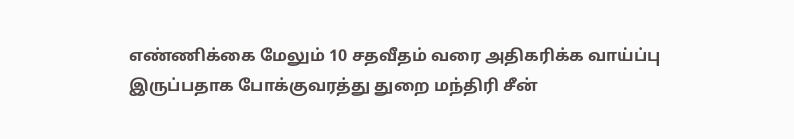எண்ணிக்கை மேலும் 10 சதவீதம் வரை அதிகரிக்க வாய்ப்பு இருப்பதாக போக்குவரத்து துறை மந்திரி சீன்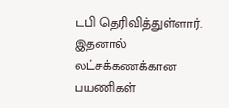டபி தெரிவித்துள்ளார். இதனால் லட்சக்கணக்கான பயணிகள்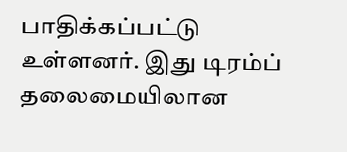பாதிக்கப்பட்டு உள்ளனர். இது டிரம்ப் தலைமையிலான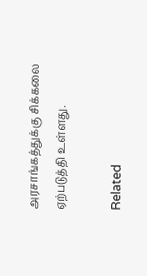அரசாங்கத்துக்கு சிக்கலை ஏற்படுத்தி உள்ளது.

Related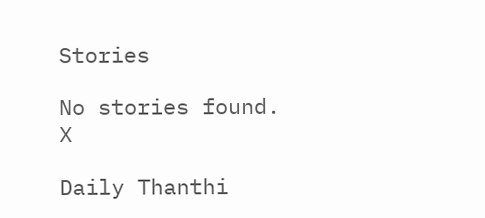Stories

No stories found.
X

Daily Thanthi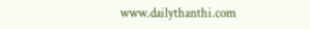www.dailythanthi.com